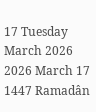17 Tuesday
March 2026
2026 March 17
1447 Ramadân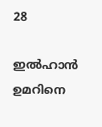28

ഇല്‍ഹാന്‍ ഉമറിനെ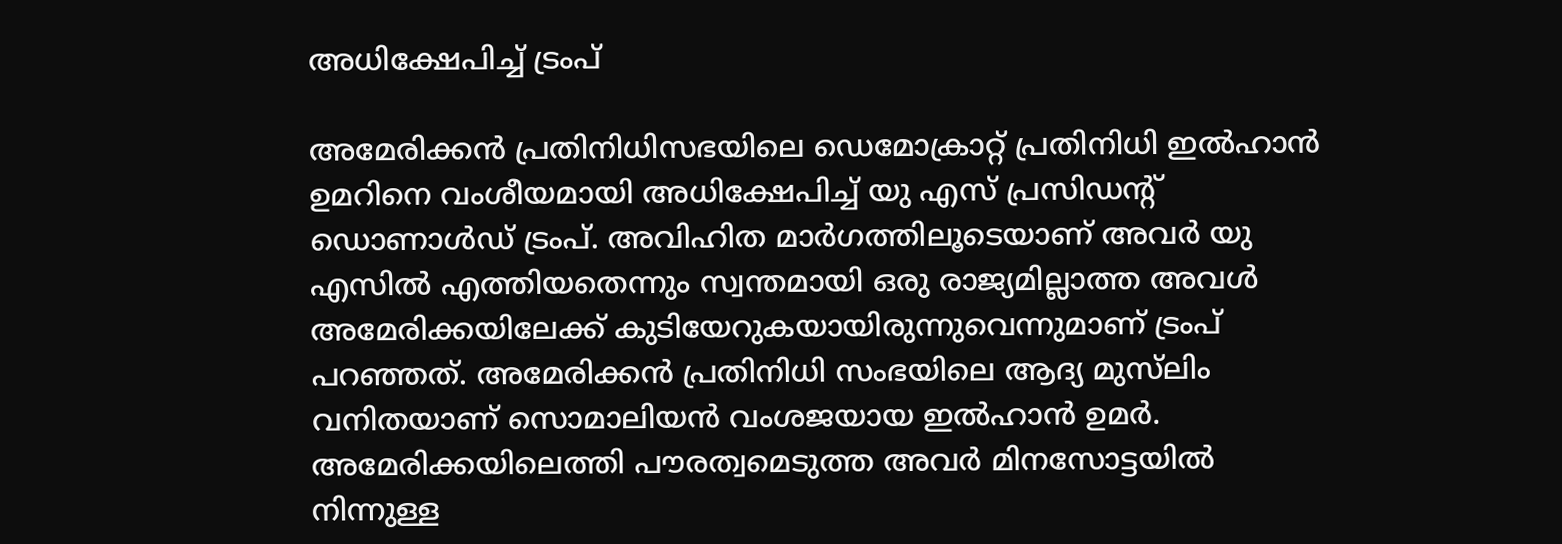അധിക്ഷേപിച്ച് ട്രംപ്

അമേരിക്കന്‍ പ്രതിനിധിസഭയിലെ ഡെമോക്രാറ്റ് പ്രതിനിധി ഇല്‍ഹാന്‍ ഉമറിനെ വംശീയമായി അധിക്ഷേപിച്ച് യു എസ് പ്രസിഡന്റ് ഡൊണാള്‍ഡ് ട്രംപ്. അവിഹിത മാര്‍ഗത്തിലൂടെയാണ് അവര്‍ യു എസില്‍ എത്തിയതെന്നും സ്വന്തമായി ഒരു രാജ്യമില്ലാത്ത അവള്‍ അമേരിക്കയിലേക്ക് കുടിയേറുകയായിരുന്നുവെന്നുമാണ് ട്രംപ് പറഞ്ഞത്. അമേരിക്കന്‍ പ്രതിനിധി സംഭയിലെ ആദ്യ മുസ്‌ലിം വനിതയാണ് സൊമാലിയന്‍ വംശജയായ ഇല്‍ഹാന്‍ ഉമര്‍. അമേരിക്കയിലെത്തി പൗരത്വമെടുത്ത അവര്‍ മിനസോട്ടയില്‍ നിന്നുള്ള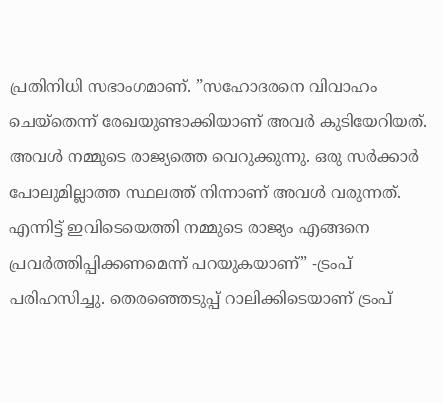പ്രതിനിധി സഭാംഗമാണ്. ”സഹോദരനെ വിവാഹം ചെയ്‌തെന്ന് രേഖയുണ്ടാക്കിയാണ് അവര്‍ കുടിയേറിയത്. അവള്‍ നമ്മുടെ രാജ്യത്തെ വെറുക്കുന്നു. ഒരു സര്‍ക്കാര്‍ പോലുമില്ലാത്ത സ്ഥലത്ത് നിന്നാണ് അവള്‍ വരുന്നത്. എന്നിട്ട് ഇവിടെയെത്തി നമ്മുടെ രാജ്യം എങ്ങനെ പ്രവര്‍ത്തിപ്പിക്കണമെന്ന് പറയുകയാണ്” -ട്രംപ് പരിഹസിച്ചു. തെരഞ്ഞെടുപ്പ് റാലിക്കിടെയാണ് ട്രംപ്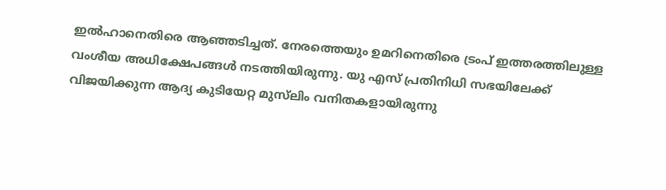ഇല്‍ഹാനെതിരെ ആഞ്ഞടിച്ചത്. നേരത്തെയും ഉമറിനെതിരെ ട്രംപ് ഇത്തരത്തിലുള്ള വംശീയ അധിക്ഷേപങ്ങള്‍ നടത്തിയിരുന്നു. യു എസ് പ്രതിനിധി സഭയിലേക്ക് വിജയിക്കുന്ന ആദ്യ കുടിയേറ്റ മുസ്‌ലിം വനിതകളായിരുന്നു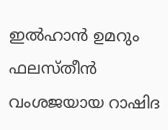ഇല്‍ഹാന്‍ ഉമറും ഫലസ്തീന്‍ വംശജയായ റാഷിദ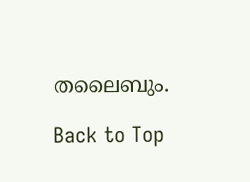തലൈബും.

Back to Top